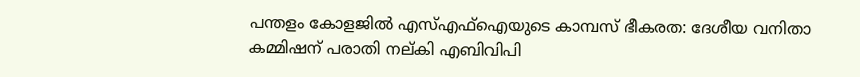പന്തളം കോളജില്‍ എസ്‌എഫ്‌ഐയുടെ കാമ്പസ് ഭീകരത: ദേശീയ വനിതാ കമ്മിഷന് പരാതി നല്കി എബിവിപി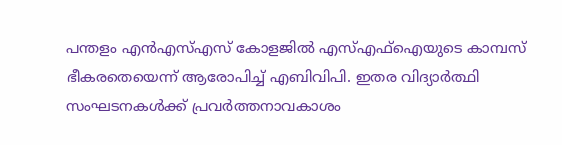പന്തളം എന്‍എസ്‌എസ് കോളജില്‍ എസ്‌എഫ്‌ഐയുടെ കാമ്പസ് ഭീകരതെയെന്ന് ആരോപിച്ച് എബിവിപി. ഇതര വിദ്യാര്‍ത്ഥി സംഘടനകള്‍ക്ക് പ്രവര്‍ത്തനാവകാശം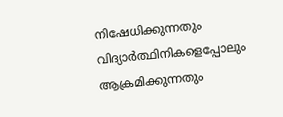നിഷേധിക്കുന്നതും വിദ്യാര്‍ത്ഥിനികളെപ്പോലും ആക്രമിക്കുന്നതും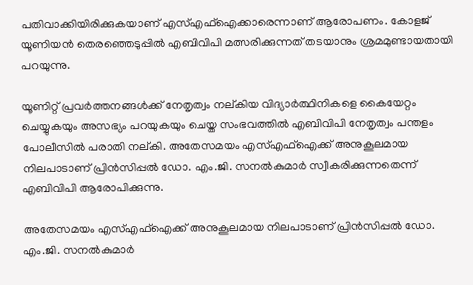പതിവാക്കിയിരിക്കുകയാണ് എസ്‌എഫ്‌ഐക്കാരെന്നാണ് ആരോപണം. കോളജ് യൂണിയന്‍ തെരഞ്ഞെടുപ്പില്‍ എബിവിപി മത്സരിക്കുന്നത് തടയാനും ശ്രമമുണ്ടായതായി പറയുന്നു.

യൂണിറ്റ് പ്രവര്‍ത്തനങ്ങള്‍ക്ക് നേതൃത്വം നല്കിയ വിദ്യാര്‍ത്ഥിനികളെ കൈയേറ്റം ചെയ്യുകയും അസഭ്യം പറയുകയും ചെയ്ത സംഭവത്തില്‍ എബിവിപി നേതൃത്വം പന്തളം പോലീസില്‍ പരാതി നല്കി. അതേസമയം എസ്‌എഫ്‌ഐക്ക് അനുകൂലമായ നിലപാടാണ് പ്രിന്‍സിപ്പല്‍ ഡോ. എം.ജി. സനല്‍കുമാര്‍ സ്വീകരിക്കുന്നതെന്ന് എബിവിപി ആരോപിക്കുന്നു.

അതേസമയം എസ്‌എഫ്‌ഐക്ക് അനുകൂലമായ നിലപാടാണ് പ്രിന്‍സിപ്പല്‍ ഡോ. എം.ജി. സനല്‍കുമാര്‍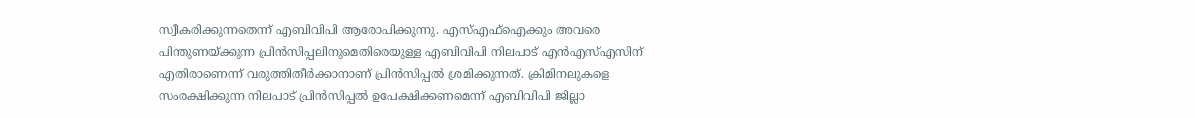സ്വീകരിക്കുന്നതെന്ന് എബിവിപി ആരോപിക്കുന്നു. എസ്‌എഫ്‌ഐക്കും അവരെ പിന്തുണയ്‌ക്കുന്ന പ്രിന്‍സിപ്പലിനുമെതിരെയുള്ള എബിവിപി നിലപാട് എന്‍എസ്‌എസിന് എതിരാണെന്ന് വരുത്തിതീര്‍ക്കാനാണ് പ്രിന്‍സിപ്പല്‍ ശ്രമിക്കുന്നത്. ക്രിമിനലുകളെ സംരക്ഷിക്കുന്ന നിലപാട് പ്രിന്‍സിപ്പല്‍ ഉപേക്ഷിക്കണമെന്ന് എബിവിപി ജില്ലാ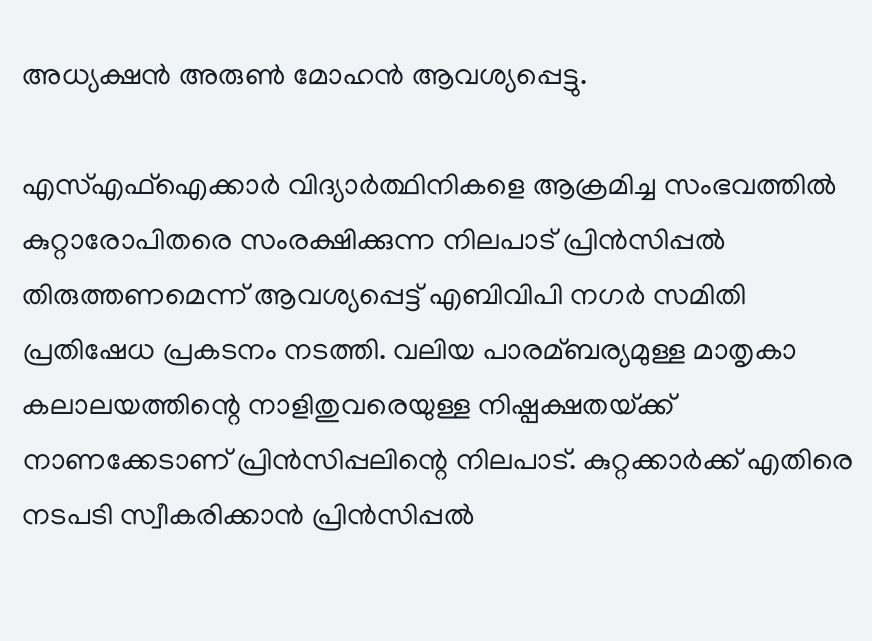അധ്യക്ഷന്‍ അരുണ്‍ മോഹന്‍ ആവശ്യപ്പെട്ടു.

എസ്‌എഫ്‌ഐക്കാര്‍ വിദ്യാര്‍ത്ഥിനികളെ ആക്രമിച്ച സംഭവത്തില്‍ കുറ്റാരോപിതരെ സംരക്ഷിക്കുന്ന നിലപാട് പ്രിന്‍സിപ്പല്‍ തിരുത്തണമെന്ന് ആവശ്യപ്പെട്ട് എബിവിപി നഗര്‍ സമിതി പ്രതിഷേധ പ്രകടനം നടത്തി. വലിയ പാരമ്ബര്യമുള്ള മാതൃകാ കലാലയത്തിന്റെ നാളിതുവരെയുള്ള നിഷ്പക്ഷതയ്‌ക്ക് നാണക്കേടാണ് പ്രിന്‍സിപ്പലിന്റെ നിലപാട്. കുറ്റക്കാര്‍ക്ക് എതിരെ നടപടി സ്വീകരിക്കാന്‍ പ്രിന്‍സിപ്പല്‍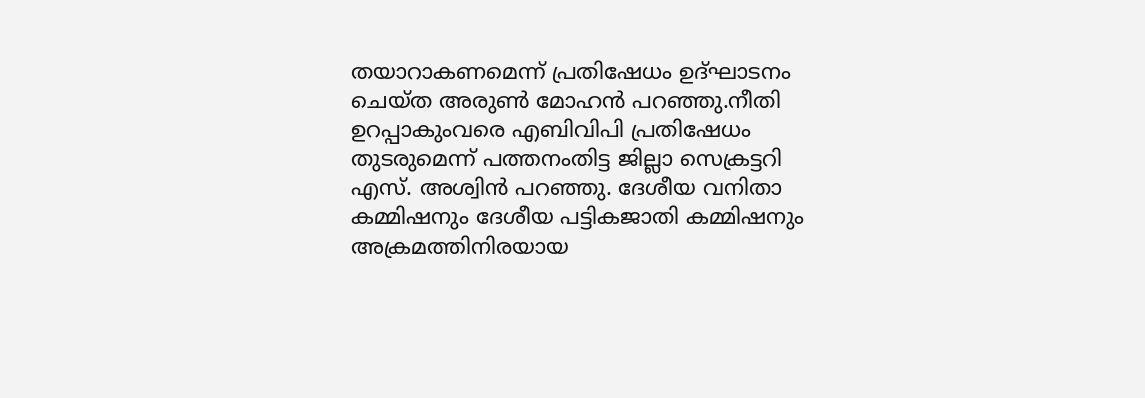തയാറാകണമെന്ന് പ്രതിഷേധം ഉദ്ഘാടനം ചെയ്ത അരുണ്‍ മോഹന്‍ പറഞ്ഞു.നീതി ഉറപ്പാകുംവരെ എബിവിപി പ്രതിഷേധം തുടരുമെന്ന് പത്തനംതിട്ട ജില്ലാ സെക്രട്ടറി എസ്. അശ്വിന്‍ പറഞ്ഞു. ദേശീയ വനിതാ കമ്മിഷനും ദേശീയ പട്ടികജാതി കമ്മിഷനും അക്രമത്തിനിരയായ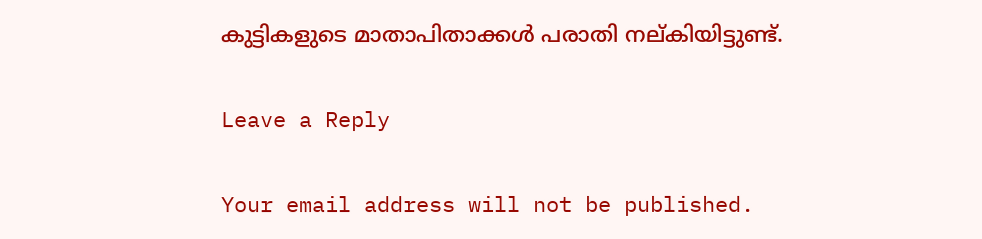കുട്ടികളുടെ മാതാപിതാക്കള്‍ പരാതി നല്കിയിട്ടുണ്ട്.

Leave a Reply

Your email address will not be published.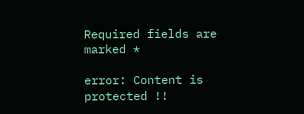Required fields are marked *

error: Content is protected !!